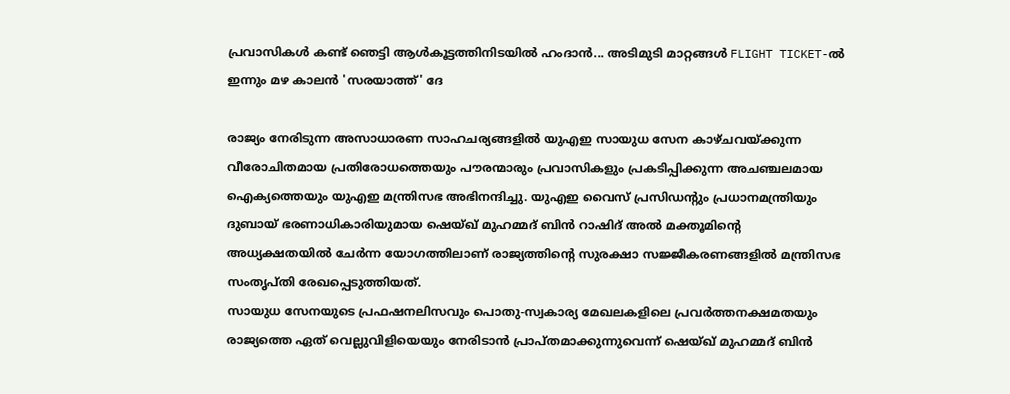പ്രവാസികൾ കണ്ട് ഞെട്ടി ആൾകൂട്ടത്തിനിടയിൽ ഹംദാൻ... അടിമുടി മാറ്റങ്ങൾ FLIGHT TICKET-ൽ ഇന്നും മഴ കാലൻ 'സരയാത്ത്' ദേ

രാജ്യം നേരിടുന്ന അസാധാരണ സാഹചര്യങ്ങളിൽ യുഎഇ സായുധ സേന കാഴ്ചവയ്ക്കുന്ന വീരോചിതമായ പ്രതിരോധത്തെയും പൗരന്മാരും പ്രവാസികളും പ്രകടിപ്പിക്കുന്ന അചഞ്ചലമായ ഐക്യത്തെയും യുഎഇ മന്ത്രിസഭ അഭിനന്ദിച്ചു. യുഎഇ വൈസ് പ്രസിഡന്റും പ്രധാനമന്ത്രിയും ദുബായ് ഭരണാധികാരിയുമായ ഷെയ്ഖ് മുഹമ്മദ് ബിൻ റാഷിദ് അൽ മക്തൂമിന്റെ അധ്യക്ഷതയിൽ ചേർന്ന യോഗത്തിലാണ് രാജ്യത്തിന്റെ സുരക്ഷാ സജ്ജീകരണങ്ങളിൽ മന്ത്രിസഭ സംതൃപ്തി രേഖപ്പെടുത്തിയത്.
സായുധ സേനയുടെ പ്രഫഷനലിസവും പൊതു-സ്വകാര്യ മേഖലകളിലെ പ്രവർത്തനക്ഷമതയും രാജ്യത്തെ ഏത് വെല്ലുവിളിയെയും നേരിടാൻ പ്രാപ്തമാക്കുന്നുവെന്ന് ഷെയ്ഖ് മുഹമ്മദ് ബിൻ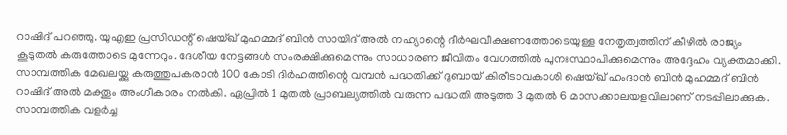റാഷിദ് പറഞ്ഞു. യുഎഇ പ്രസിഡന്റ് ഷെയ്ഖ് മുഹമ്മദ് ബിൻ സായിദ് അൽ നഹ്യാന്റെ ദീർഘവീക്ഷണത്തോടെയുള്ള നേതൃത്വത്തിന് കീഴിൽ രാജ്യം കൂടുതൽ കരുത്തോടെ മുന്നേറും. ദേശീയ നേട്ടങ്ങൾ സംരക്ഷിക്കുമെന്നും സാധാരണ ജീവിതം വേഗത്തിൽ പുനഃസ്ഥാപിക്കുമെന്നും അദ്ദേഹം വ്യക്തമാക്കി.
സാമ്പത്തിക മേഖലയ്ക്കു കരുത്തുപകരാൻ 100 കോടി ദിർഹത്തിന്റെ വമ്പൻ പദ്ധതിക്ക് ദുബായ് കിരീടാവകാശി ഷെയ്ഖ് ഹംദാൻ ബിൻ മുഹമ്മദ് ബിൻ റാഷിദ് അൽ മക്തൂം അംഗീകാരം നൽകി. ഏപ്രിൽ 1 മുതൽ പ്രാബല്യത്തിൽ വരുന്ന പദ്ധതി അടുത്ത 3 മുതൽ 6 മാസക്കാലയളവിലാണ് നടപ്പിലാക്കുക.
സാമ്പത്തിക വളർച്ച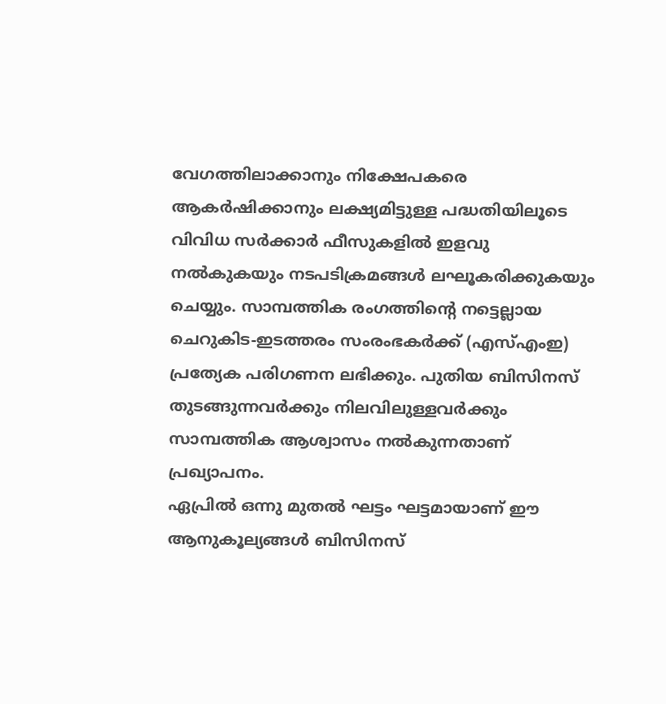വേഗത്തിലാക്കാനും നിക്ഷേപകരെ ആകർഷിക്കാനും ലക്ഷ്യമിട്ടുള്ള പദ്ധതിയിലൂടെ വിവിധ സർക്കാർ ഫീസുകളിൽ ഇളവു നൽകുകയും നടപടിക്രമങ്ങൾ ലഘൂകരിക്കുകയും ചെയ്യും. സാമ്പത്തിക രംഗത്തിന്റെ നട്ടെല്ലായ ചെറുകിട-ഇടത്തരം സംരംഭകർക്ക് (എസ്എംഇ) പ്രത്യേക പരിഗണന ലഭിക്കും. പുതിയ ബിസിനസ് തുടങ്ങുന്നവർക്കും നിലവിലുള്ളവർക്കും സാമ്പത്തിക ആശ്വാസം നൽകുന്നതാണ് പ്രഖ്യാപനം.
ഏപ്രിൽ ഒന്നു മുതൽ ഘട്ടം ഘട്ടമായാണ് ഈ ആനുകൂല്യങ്ങൾ ബിസിനസ്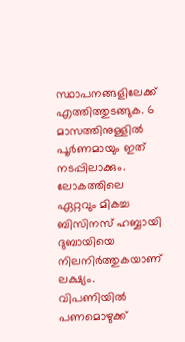സ്ഥാപനങ്ങളിലേക്ക് എത്തിത്തുടങ്ങുക. 6 മാസത്തിനുള്ളിൽ പൂർണമായും ഇത് നടപ്പിലാക്കും. ലോകത്തിലെ ഏറ്റവും മികച്ച ബിസിനസ് ഹബ്ബായി ദുബായിയെ നിലനിർത്തുകയാണ് ലക്ഷ്യം. വിപണിയിൽ പണമൊഴുക്ക്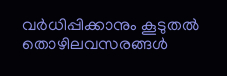വർധിപ്പിക്കാനും കൂടുതൽ തൊഴിലവസരങ്ങൾ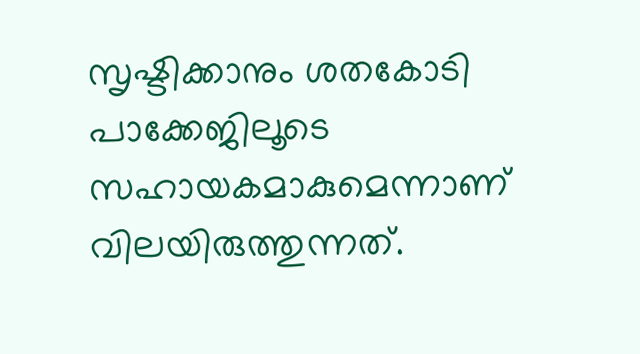സൃഷ്ടിക്കാനും ശതകോടി പാക്കേജിലൂടെ സഹായകമാകുമെന്നാണ് വിലയിരുത്തുന്നത്.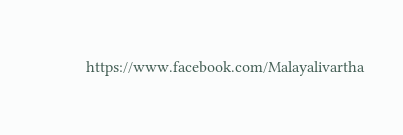https://www.facebook.com/Malayalivartha